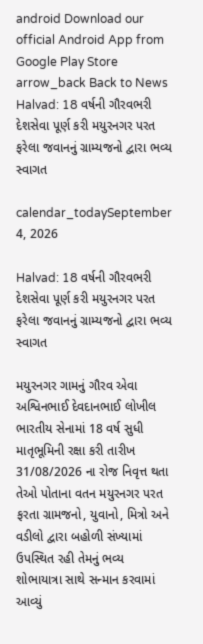android Download our official Android App from Google Play Store
arrow_back Back to News
Halvad: 18 વર્ષની ગૌરવભરી દેશસેવા પૂર્ણ કરી મયુરનગર પરત ફરેલા જવાનનું ગ્રામ્યજનો દ્વારા ભવ્ય સ્વાગત

calendar_todaySeptember 4, 2026

Halvad: 18 વર્ષની ગૌરવભરી દેશસેવા પૂર્ણ કરી મયુરનગર પરત ફરેલા જવાનનું ગ્રામ્યજનો દ્વારા ભવ્ય સ્વાગત

મયુરનગર ગામનું ગૌરવ એવા અશ્વિનભાઈ દેવદાનભાઈ લોખીલ ભારતીય સેનામાં 18 વર્ષ સુધી માતૃભૂમિની રક્ષા કરી તારીખ 31/08/2026 ના રોજ નિવૃત્ત થતા તેઓ પોતાના વતન મયુરનગર પરત ફરતા ગ્રામજનો, યુવાનો, મિત્રો અને વડીલો દ્વારા બહોળી સંખ્યામાં ઉપસ્થિત રહી તેમનું ભવ્ય શોભાયાત્રા સાથે સન્માન કરવામાં આવ્યું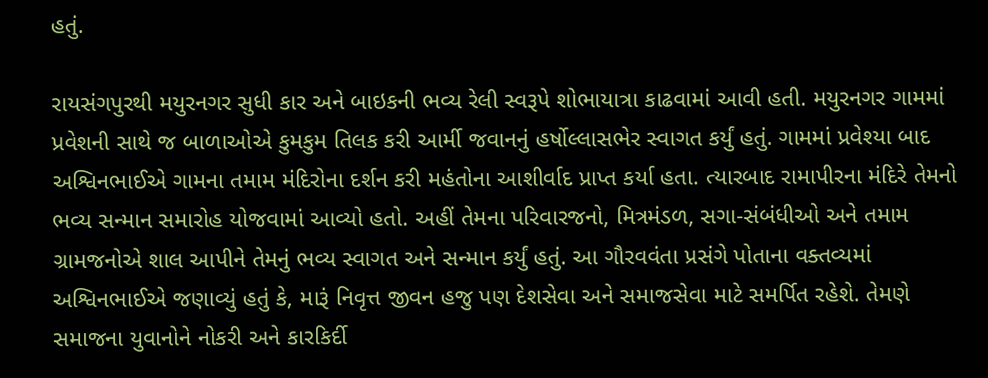હતું.

રાયસંગપુરથી મયુરનગર સુધી કાર અને બાઇકની ભવ્ય રેલી સ્વરૂપે શોભાયાત્રા કાઢવામાં આવી હતી. મયુરનગર ગામમાં પ્રવેશની સાથે જ બાળાઓએ કુમકુમ તિલક કરી આર્મી જવાનનું હર્ષોલ્લાસભેર સ્વાગત કર્યું હતું. ગામમાં પ્રવેશ્યા બાદ અશ્વિનભાઈએ ગામના તમામ મંદિરોના દર્શન કરી મહંતોના આશીર્વાદ પ્રાપ્ત કર્યા હતા. ત્યારબાદ રામાપીરના મંદિરે તેમનો ભવ્ય સન્માન સમારોહ યોજવામાં આવ્યો હતો. અહીં તેમના પરિવારજનો, મિત્રમંડળ, સગા-સંબંધીઓ અને તમામ ગ્રામજનોએ શાલ આપીને તેમનું ભવ્ય સ્વાગત અને સન્માન કર્યું હતું. આ ગૌરવવંતા પ્રસંગે પોતાના વક્તવ્યમાં અશ્વિનભાઈએ જણાવ્યું હતું કે, મારૂં નિવૃત્ત જીવન હજુ પણ દેશસેવા અને સમાજસેવા માટે સમર્પિત રહેશે. તેમણે સમાજના યુવાનોને નોકરી અને કારકિર્દી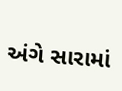અંગે સારામાં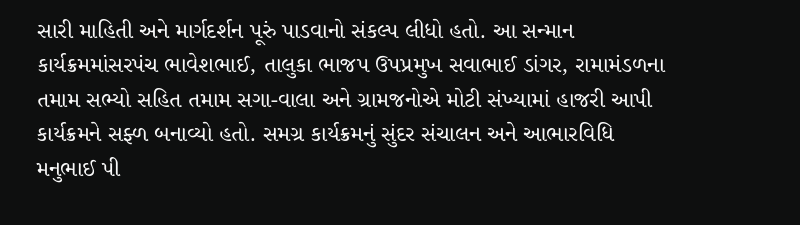સારી માહિતી અને માર્ગદર્શન પૂરું પાડવાનો સંકલ્પ લીધો હતો. આ સન્માન કાર્યક્રમમાંસરપંચ ભાવેશભાઈ, તાલુકા ભાજપ ઉપપ્રમુખ સવાભાઈ ડાંગર, રામામંડળના તમામ સભ્યો સહિત તમામ સગા-વાલા અને ગ્રામજનોએ મોટી સંખ્યામાં હાજરી આપી કાર્યક્રમને સફ્ળ બનાવ્યો હતો. સમગ્ર કાર્યક્રમનું સુંદર સંચાલન અને આભારવિધિ મનુભાઈ પી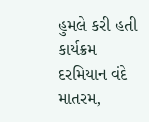હુમલે કરી હતી કાર્યક્રમ દરમિયાન વંદે માતરમ,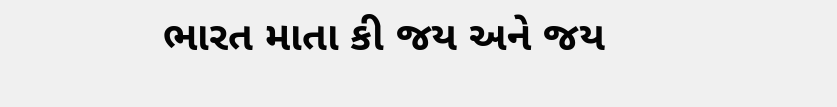ભારત માતા કી જય અને જય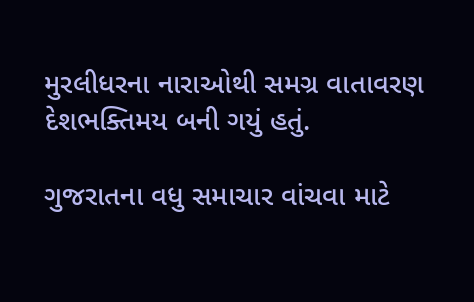મુરલીધરના નારાઓથી સમગ્ર વાતાવરણ દેશભક્તિમય બની ગયું હતું.

ગુજરાતના વધુ સમાચાર વાંચવા માટે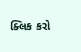ક્લિક કરો